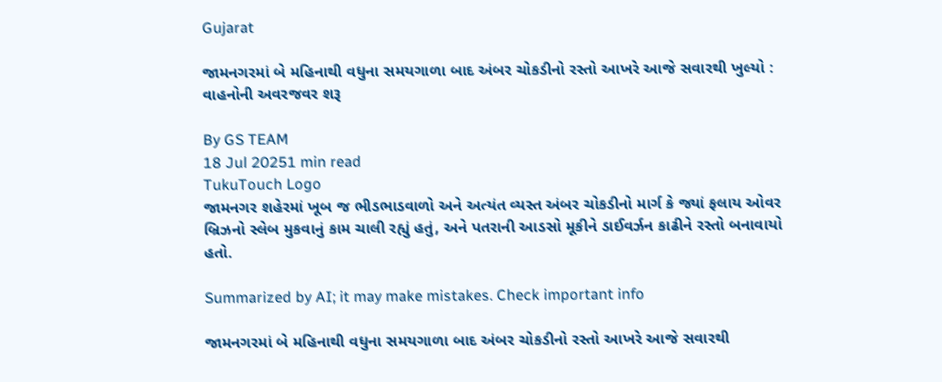Gujarat

જામનગરમાં બે મહિનાથી વધુના સમયગાળા બાદ અંબર ચોકડીનો રસ્તો આખરે આજે સવારથી ખુલ્યો : વાહનોની અવરજવર શરૂ

By GS TEAM
18 Jul 20251 min read
TukuTouch Logo
જામનગર શહેરમાં ખૂબ જ ભીડભાડવાળો અને અત્યંત વ્યસ્ત અંબર ચોકડીનો માર્ગ કે જ્યાં ફલાય ઓવર બ્રિઝનો સ્લેબ મુકવાનું કામ ચાલી રહ્યું હતું, અને પતરાની આડસો મૂકીને ડાઈવર્ઝન કાઢીને રસ્તો બનાવાયો હતો.

Summarized by AI; it may make mistakes. Check important info

જામનગરમાં બે મહિનાથી વધુના સમયગાળા બાદ અંબર ચોકડીનો રસ્તો આખરે આજે સવારથી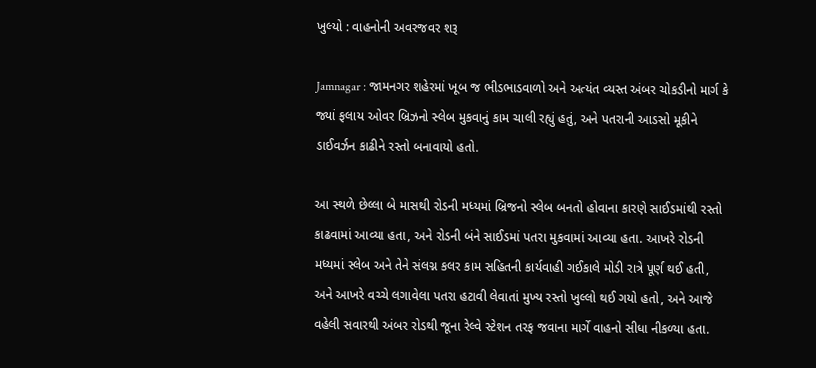ખુલ્યો : વાહનોની અવરજવર શરૂ

Jamnagar : જામનગર શહેરમાં ખૂબ જ ભીડભાડવાળો અને અત્યંત વ્યસ્ત અંબર ચોકડીનો માર્ગ કે જ્યાં ફલાય ઓવર બ્રિઝનો સ્લેબ મુકવાનું કામ ચાલી રહ્યું હતું, અને પતરાની આડસો મૂકીને ડાઈવર્ઝન કાઢીને રસ્તો બનાવાયો હતો.

આ સ્થળે છેલ્લા બે માસથી રોડની મધ્યમાં બ્રિજનો સ્લેબ બનતો હોવાના કારણે સાઈડમાંથી રસ્તો કાઢવામાં આવ્યા હતા, અને રોડની બંને સાઈડમાં પતરા મુકવામાં આવ્યા હતા. આખરે રોડની મધ્યમાં સ્લેબ અને તેને સંલગ્ન કલર કામ સહિતની કાર્યવાહી ગઈકાલે મોડી રાત્રે પૂર્ણ થઈ હતી, અને આખરે વચ્ચે લગાવેલા પતરા હટાવી લેવાતાં મુખ્ય રસ્તો ખુલ્લો થઈ ગયો હતો, અને આજે વહેલી સવારથી અંબર રોડથી જૂના રેલ્વે સ્ટેશન તરફ જવાના માર્ગે વાહનો સીધા નીકળ્યા હતા.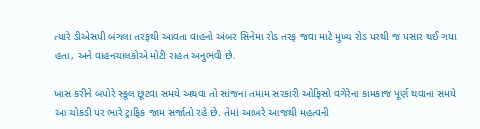ત્યારે ડીએસપી બંગલા તરફથી આવતા વાહનો અંબર સિનેમા રોડ તરફ જવા માટે મુખ્ય રોડ પરથી જ પસાર થઈ ગયા હતા, અને વાહનચાલકોએ મોટી રાહત અનુભવી છે.

ખાસ કરીને બપોરે સ્કૂલ છૂટવા સમયે અથવા તો સાંજના તમામ સરકારી ઓફિસો વગેરેના કામકાજ પૂર્ણ થવાના સમયે આ ચોકડી પર ભારે ટ્રાફિક જામ સર્જાતો રહે છે. તેમાં આખરે આજથી મહત્વની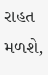રાહત મળશે,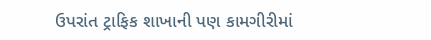ઉપરાંત ટ્રાફિક શાખાની પણ કામગીરીમાં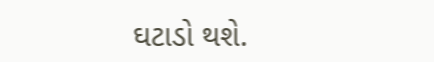ઘટાડો થશે.